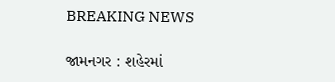BREAKING NEWS

જામનગર : શહેરમાં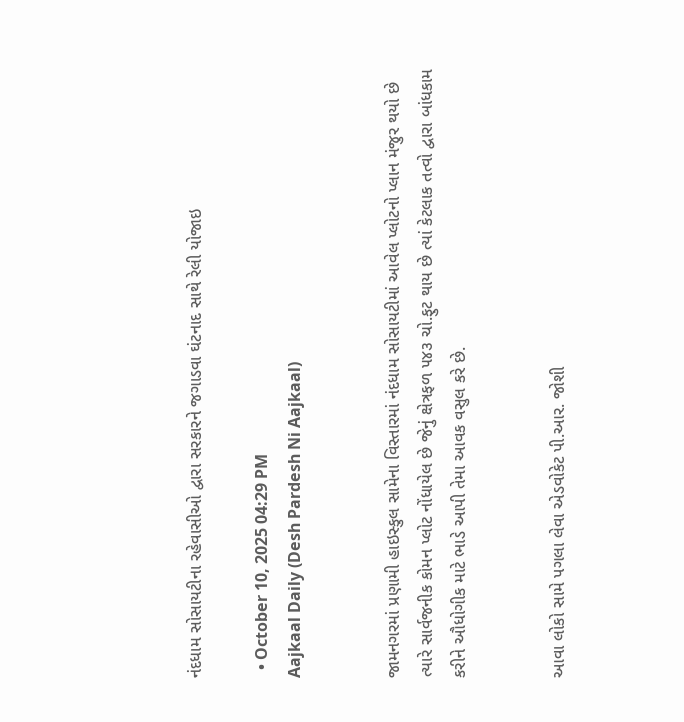નંદધામ સોસાયટીના રહેવાસીઓ દ્વારા સરકારને જગાડવા ઘંટનાદ સાથે રેલી યોજાઇ

  • October 10, 2025 04:29 PM
Aajkaal Daily (Desh Pardesh Ni Aajkaal)


જામનગરમાં પ્રણામી હાઇસ્કુલ સામેના વિસ્તારમાં નંદધામ સોસાયટીમાં આવેલ પ્લોટનો પ્લાન મંજુર થયો છે ત્યારે સાર્વજનીક કોમન પ્લોટ નોંધાયેલ છે જેનું ક્ષેત્રફળ ૫૪૩ ચો.ફુટ થાય છે ત્યાં કેટલાક તત્વો દ્વારા બાંધકામ કરીને ઔધોગીક માટે ભાડે આપી તેમા આવક વસુલ કરે છે.


આવા લોકો સામે પગલા લેવા એડવોકેટ પી.આર. જોશી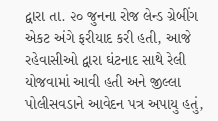દ્વારા તા. ૨૦ જુનના રોજ લેન્ડ ગ્રેબીંગ એકટ અંગે ફરીયાદ કરી હતી, આજે રહેવાસીઓ દ્વારા ઘંટનાદ સાથે રેલી યોજવામાં આવી હતી અને જીલ્લા પોલીસવડાને આવેદન પત્ર અપાયુ હતું,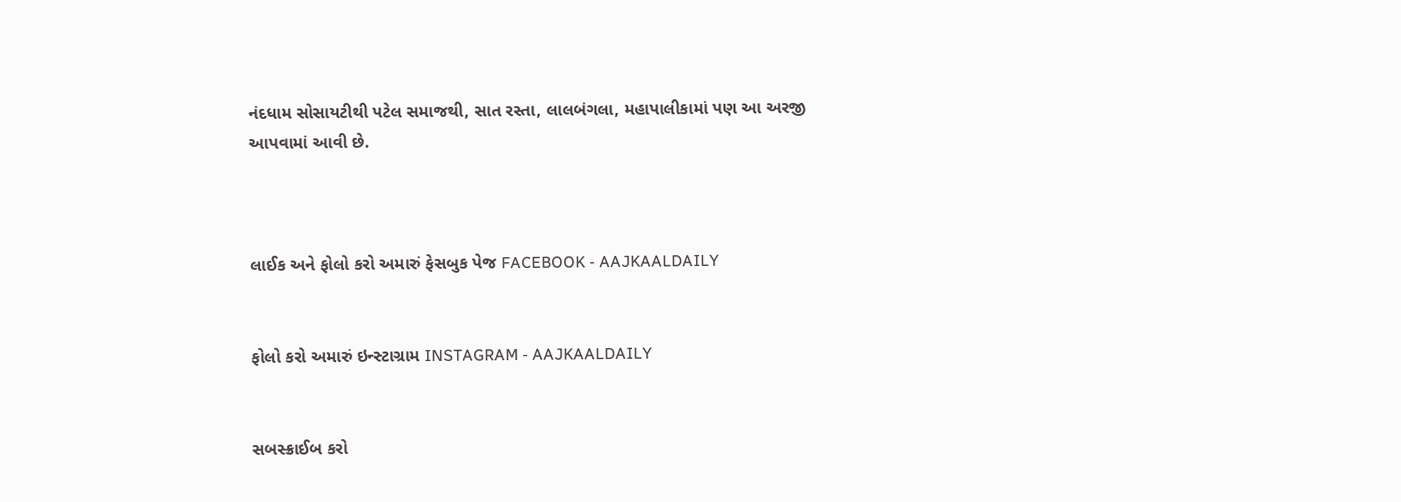નંદધામ સોસાયટીથી પટેલ સમાજથી, સાત રસ્તા, લાલબંગલા, મહાપાલીકામાં પણ આ અરજી આપવામાં આવી છે.



લાઈક અને ફોલો કરો અમારું ફેસબુક પેજ FACEBOOK - AAJKAALDAILY


ફોલો કરો અમારું ઇન્સ્ટાગ્રામ INSTAGRAM - AAJKAALDAILY


સબસ્ક્રાઈબ કરો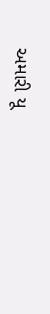અમારી યૂ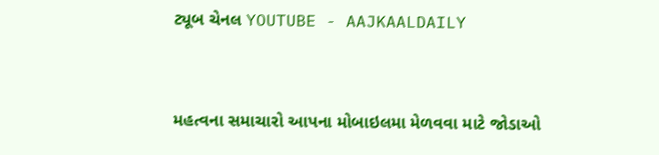ટ્યૂબ ચેનલ YOUTUBE - AAJKAALDAILY


મહત્વના સમાચારો આપના મોબાઇલમા મેળવવા માટે જોડાઓ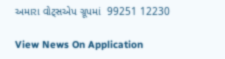અમારા વોટ્સએપ ગ્રૂપમાં  99251 12230

View News On Application